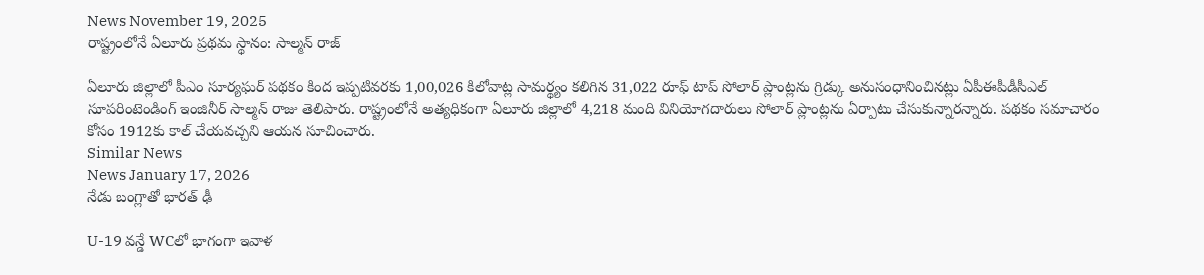News November 19, 2025
రాష్ట్రంలోనే ఏలూరు ప్రథమ స్థానం: సాల్మన్ రాజ్

ఏలూరు జిల్లాలో పీఎం సూర్యఘర్ పథకం కింద ఇప్పటివరకు 1,00,026 కిలోవాట్ల సామర్థ్యం కలిగిన 31,022 రూఫ్ టాప్ సోలార్ ప్లాంట్లను గ్రిడ్కు అనుసంధానించినట్లు ఏపీఈపీడీసీఎల్ సూపరింటెండింగ్ ఇంజినీర్ సాల్మన్ రాజు తెలిపారు. రాష్ట్రంలోనే అత్యధికంగా ఏలూరు జిల్లాలో 4,218 మంది వినియోగదారులు సోలార్ ప్లాంట్లను ఏర్పాటు చేసుకున్నారన్నారు. పథకం సమాచారం కోసం 1912కు కాల్ చేయవచ్చని ఆయన సూచించారు.
Similar News
News January 17, 2026
నేడు బంగ్లాతో భారత్ ఢీ

U-19 వన్డే WCలో భాగంగా ఇవాళ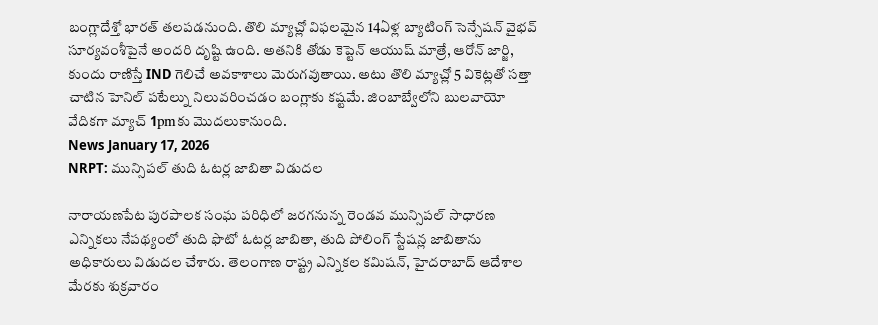బంగ్లాదేశ్తో భారత్ తలపడనుంది. తొలి మ్యాచ్లో విఫలమైన 14ఏళ్ల బ్యాటింగ్ సెన్సేషన్ వైభవ్ సూర్యవంశీపైనే అందరి దృష్టి ఉంది. అతనికి తోడు కెప్టెన్ ఆయుష్ మాత్రే, ఆరోన్ జార్జి, కుందు రాణిస్తే IND గెలిచే అవకాశాలు మెరుగవుతాయి. అటు తొలి మ్యాచ్లో 5 వికెట్లతో సత్తా చాటిన హెనిల్ పటేల్ను నిలువరించడం బంగ్లాకు కష్టమే. జింబాబ్వేలోని బులవాయో వేదికగా మ్యాచ్ 1pmకు మొదలుకానుంది.
News January 17, 2026
NRPT: మున్సిపల్ తుది ఓటర్ల జాబితా విడుదల

నారాయణపేట పురపాలక సంఘ పరిధిలో జరగనున్న రెండవ మున్సిపల్ సాధారణ ఎన్నికలు నేపథ్యంలో తుది ఫొటో ఓటర్ల జాబితా, తుది పోలింగ్ స్టేషన్ల జాబితాను అధికారులు విడుదల చేశారు. తెలంగాణ రాష్ట్ర ఎన్నికల కమిషన్, హైదరాబాద్ ఆదేశాల మేరకు శుక్రవారం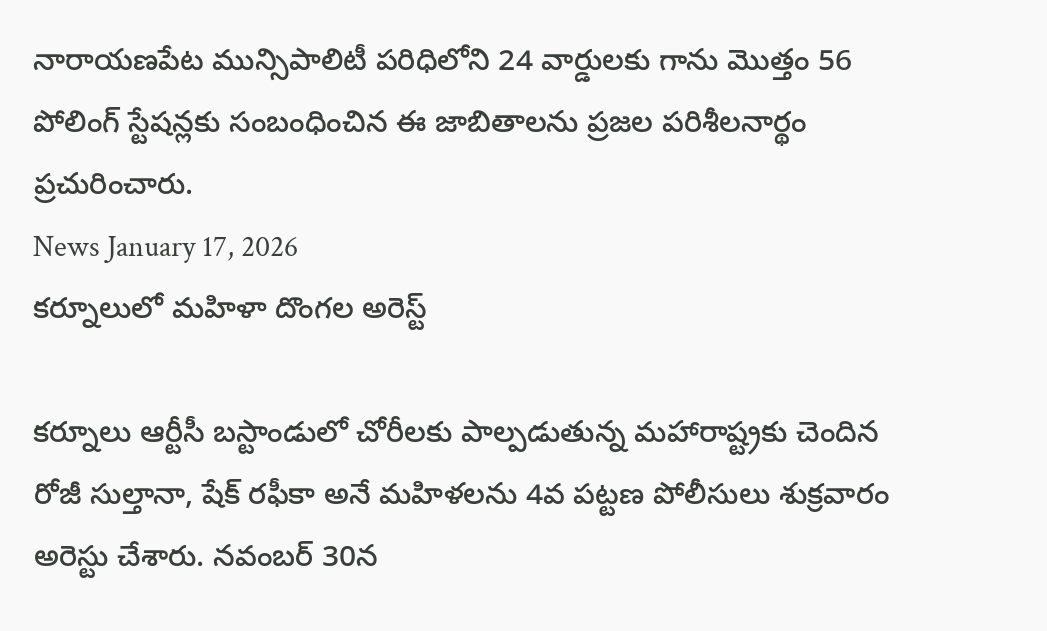నారాయణపేట మున్సిపాలిటీ పరిధిలోని 24 వార్డులకు గాను మొత్తం 56 పోలింగ్ స్టేషన్లకు సంబంధించిన ఈ జాబితాలను ప్రజల పరిశీలనార్థం ప్రచురించారు.
News January 17, 2026
కర్నూలులో మహిళా దొంగల అరెస్ట్

కర్నూలు ఆర్టీసీ బస్టాండులో చోరీలకు పాల్పడుతున్న మహారాష్ట్రకు చెందిన రోజీ సుల్తానా, షేక్ రఫీకా అనే మహిళలను 4వ పట్టణ పోలీసులు శుక్రవారం అరెస్టు చేశారు. నవంబర్ 30న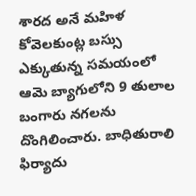శారద అనే మహిళ కోవెలకుంట్ల బస్సు ఎక్కుతున్న సమయంలో ఆమె బ్యాగులోని 9 తులాల బంగారు నగలను దొంగిలించారు. బాధితురాలి ఫిర్యాదు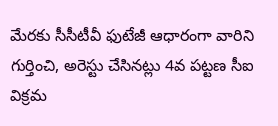మేరకు సీసీటీవీ ఫుటేజీ ఆధారంగా వారిని గుర్తించి, అరెస్టు చేసినట్లు 4వ పట్టణ సీఐ విక్రమ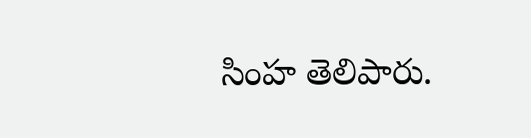సింహ తెలిపారు.